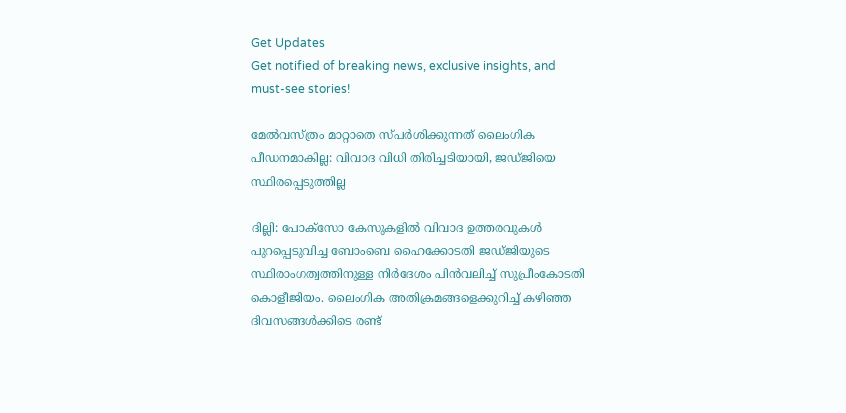Get Updates
Get notified of breaking news, exclusive insights, and must-see stories!

മേൽവസ്ത്രം മാറ്റാതെ സ്പർശിക്കുന്നത് ലൈംഗിക പീഡനമാകില്ല: വിവാദ വിധി തിരിച്ചടിയായി, ജഡ്ജിയെ സ്ഥിരപ്പെടുത്തില്ല

ദില്ലി: പോക്സോ കേസുകളിൽ വിവാദ ഉത്തരവുകൾ പുറപ്പെടുവിച്ച ബോംബെ ഹൈക്കോടതി ജഡ്ജിയുടെ സ്ഥിരാംഗത്വത്തിനുള്ള നിർദേശം പിൻവലിച്ച് സുപ്രീംകോടതി കൊളീജിയം. ലൈംഗിക അതിക്രമങ്ങളെക്കുറിച്ച് കഴിഞ്ഞ ദിവസങ്ങൾക്കിടെ രണ്ട്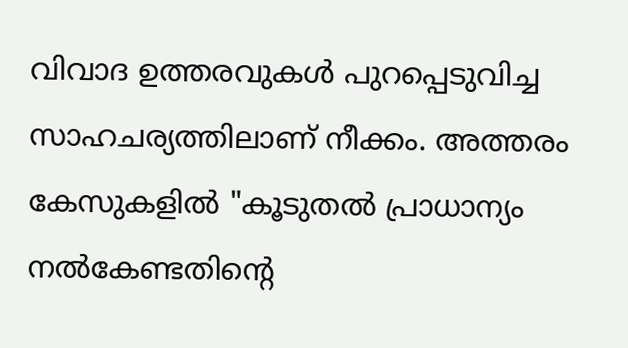വിവാദ ഉത്തരവുകൾ പുറപ്പെടുവിച്ച സാഹചര്യത്തിലാണ് നീക്കം. അത്തരം കേസുകളിൽ "കൂടുതൽ പ്രാധാന്യം നൽകേണ്ടതിന്റെ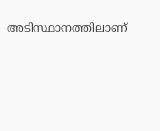അടിസ്ഥാനത്തിലാണ്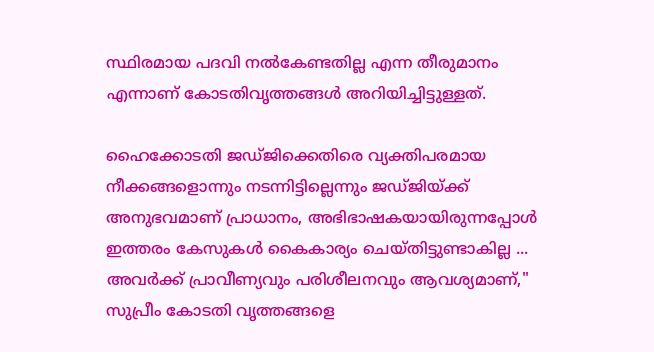സ്ഥിരമായ പദവി നൽകേണ്ടതില്ല എന്ന തീരുമാനം എന്നാണ് കോടതിവൃത്തങ്ങൾ അറിയിച്ചിട്ടുള്ളത്.

ഹൈക്കോടതി ജഡ്ജിക്കെതിരെ വ്യക്തിപരമായ നീക്കങ്ങളൊന്നും നടന്നിട്ടില്ലെന്നും ജഡ്ജിയ്ക്ക് അനുഭവമാണ് പ്രാധാനം, അഭിഭാഷകയായിരുന്നപ്പോൾ ഇത്തരം കേസുകൾ കൈകാര്യം ചെയ്തിട്ടുണ്ടാകില്ല ... അവർക്ക് പ്രാവീണ്യവും പരിശീലനവും ആവശ്യമാണ്," സുപ്രീം കോടതി വൃത്തങ്ങളെ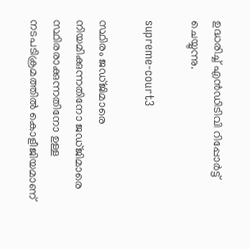ഉദ്ധരിച്ച് എൻ‌ഡി‌ടി‌വി റിപ്പോർട്ട് ചെയ്യുന്നു.

supreme-court3

സ്ഥിരം ജഡ്ജിമാരെ നിയമിക്കുന്നതിനോ ജഡ്ജിമാരെ സ്ഥിരരാക്കുന്നതിനോ ഉള്ള നടപടിക്രമത്തിൽ കൊളീജിയമാണ്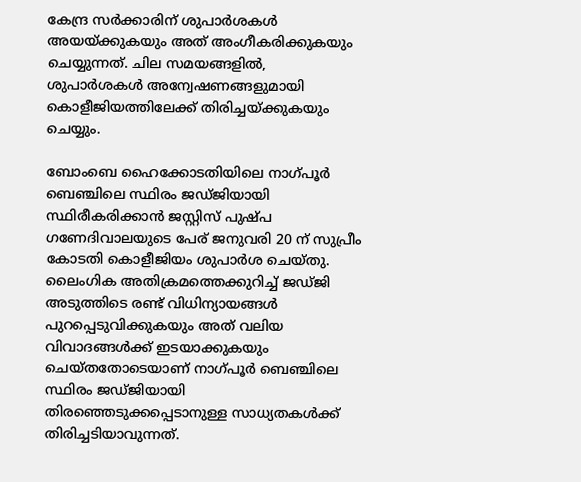കേന്ദ്ര സർക്കാരിന് ശുപാർശകൾ അയയ്ക്കുകയും അത് അംഗീകരിക്കുകയും ചെയ്യുന്നത്. ചില സമയങ്ങളിൽ, ശുപാർശകൾ അന്വേഷണങ്ങളുമായി കൊളീജിയത്തിലേക്ക് തിരിച്ചയ്ക്കുകയും ചെയ്യും.

ബോംബെ ഹൈക്കോടതിയിലെ നാഗ്പൂർ ബെഞ്ചിലെ സ്ഥിരം ജഡ്ജിയായി സ്ഥിരീകരിക്കാൻ ജസ്റ്റിസ് പുഷ്പ ഗണേദിവാലയുടെ പേര് ജനുവരി 20 ന് സുപ്രീം കോടതി കൊളീജിയം ശുപാർശ ചെയ്തു. ലൈംഗിക അതിക്രമത്തെക്കുറിച്ച് ജഡ്ജി അടുത്തിടെ രണ്ട് വിധിന്യായങ്ങൾ പുറപ്പെടുവിക്കുകയും അത് വലിയ വിവാദങ്ങൾക്ക് ഇടയാക്കുകയും ചെയ്തതോടെയാണ് നാഗ്പൂർ ബെഞ്ചിലെ സ്ഥിരം ജഡ്ജിയായി തിരഞ്ഞെടുക്കപ്പെടാനുള്ള സാധ്യതകൾക്ക് തിരിച്ചടിയാവുന്നത്.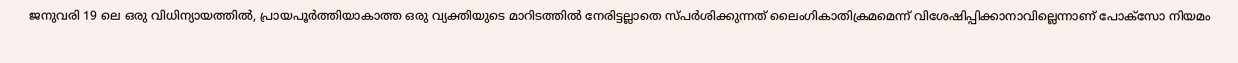ജനുവരി 19 ലെ ഒരു വിധിന്യായത്തിൽ, പ്രായപൂർത്തിയാകാത്ത ഒരു വ്യക്തിയുടെ മാറിടത്തിൽ നേരിട്ടല്ലാതെ സ്പർശിക്കുന്നത് ലൈംഗികാതിക്രമമെന്ന് വിശേഷിപ്പിക്കാനാവില്ലെന്നാണ് പോക്സോ നിയമം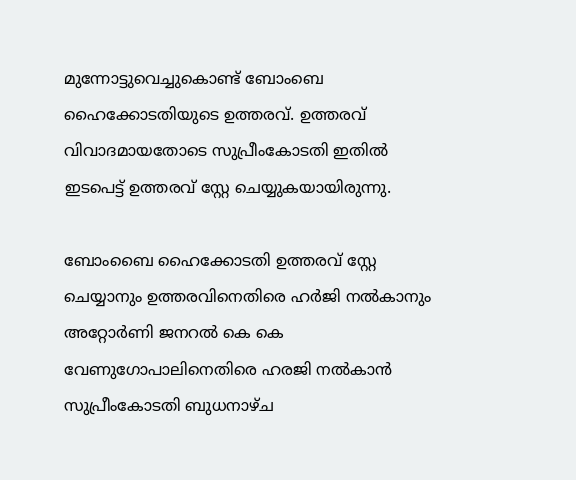മുന്നോട്ടുവെച്ചുകൊണ്ട് ബോംബെ ഹൈക്കോടതിയുടെ ഉത്തരവ്. ഉത്തരവ് വിവാദമായതോടെ സുപ്രീംകോടതി ഇതിൽ ഇടപെട്ട് ഉത്തരവ് സ്റ്റേ ചെയ്യുകയായിരുന്നു.

ബോംബൈ ഹൈക്കോടതി ഉത്തരവ് സ്റ്റേ ചെയ്യാനും ഉത്തരവിനെതിരെ ഹർജി നൽകാനും അറ്റോർണി ജനറൽ കെ കെ വേണുഗോപാലിനെതിരെ ഹരജി നൽകാൻ സുപ്രീംകോടതി ബുധനാഴ്ച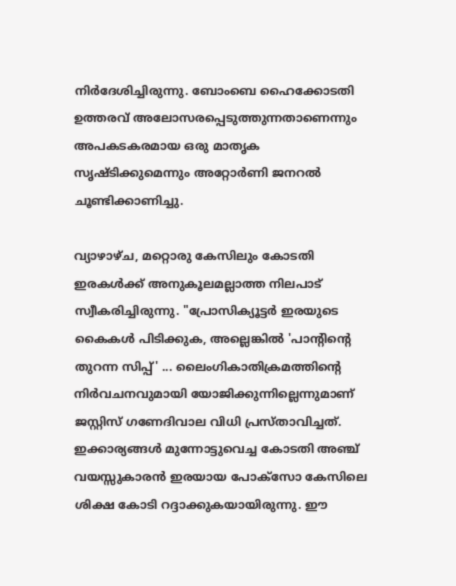നിർദേശിച്ചിരുന്നു. ബോംബെ ഹൈക്കോടതി ഉത്തരവ് അലോസരപ്പെടുത്തുന്നതാണെന്നും അപകടകരമായ ഒരു മാതൃക സൃഷ്ടിക്കുമെന്നും അറ്റോർണി ജനറൽ ചൂണ്ടിക്കാണിച്ചു.

വ്യാഴാഴ്ച, മറ്റൊരു കേസിലും കോടതി ഇരകൾക്ക് അനുകൂലമല്ലാത്ത നിലപാട് സ്വീകരിച്ചിരുന്നു. "പ്രോസിക്യൂട്ടർ ഇരയുടെ കൈകൾ പിടിക്കുക, അല്ലെങ്കിൽ 'പാന്റിന്റെ തുറന്ന സിപ്പ്' ... ലൈംഗികാതിക്രമത്തിന്റെ നിർവചനവുമായി യോജിക്കുന്നില്ലെന്നുമാണ് ജസ്റ്റിസ് ഗണേദിവാല വിധി പ്രസ്താവിച്ചത്. ഇക്കാര്യങ്ങൾ മുന്നോട്ടുവെച്ച കോടതി അഞ്ച് വയസ്സുകാരൻ ഇരയായ പോക്സോ കേസിലെ ശിക്ഷ കോടി റദ്ദാക്കുകയായിരുന്നു. ഈ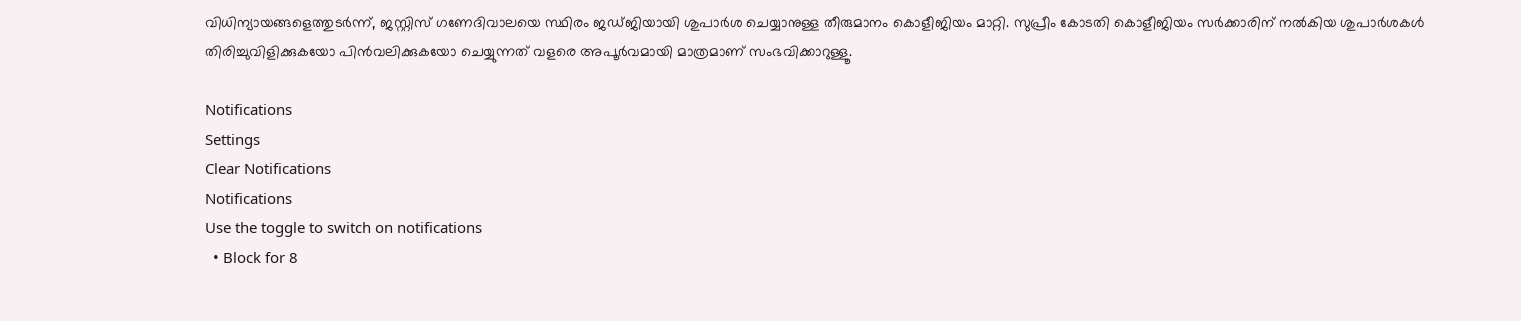വിധിന്യായങ്ങളെത്തുടർന്ന്, ജസ്റ്റിസ് ഗണേദിവാലയെ സ്ഥിരം ജഡ്ജിയായി ശുപാർശ ചെയ്യാനുള്ള തീരുമാനം കൊളീജിയം മാറ്റി. സുപ്രീം കോടതി കൊളീജിയം സർക്കാരിന് നൽകിയ ശുപാർശകൾ തിരിച്ചുവിളിക്കുകയോ പിൻവലിക്കുകയോ ചെയ്യുന്നത് വളരെ അപൂർവമായി മാത്രമാണ് സംഭവിക്കാറുള്ളൂ.

Notifications
Settings
Clear Notifications
Notifications
Use the toggle to switch on notifications
  • Block for 8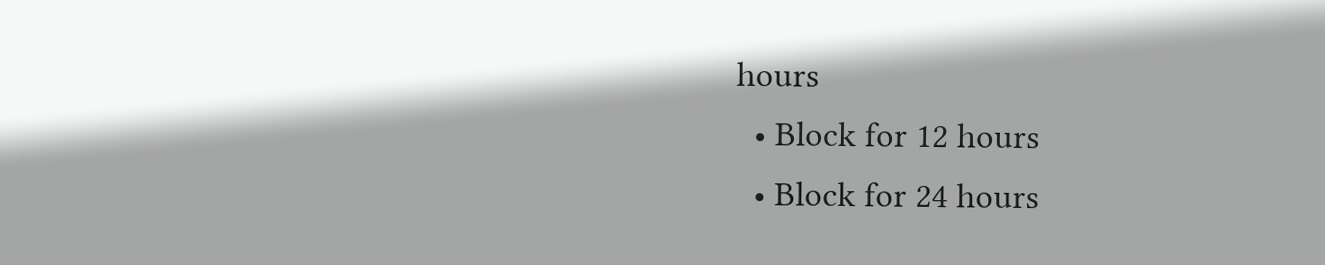hours
  • Block for 12 hours
  • Block for 24 hours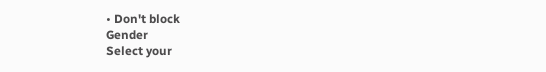• Don't block
Gender
Select your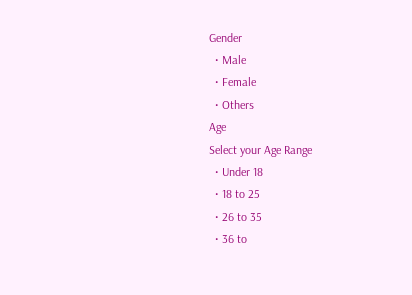Gender
  • Male
  • Female
  • Others
Age
Select your Age Range
  • Under 18
  • 18 to 25
  • 26 to 35
  • 36 to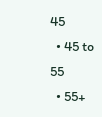45
  • 45 to 55
  • 55+